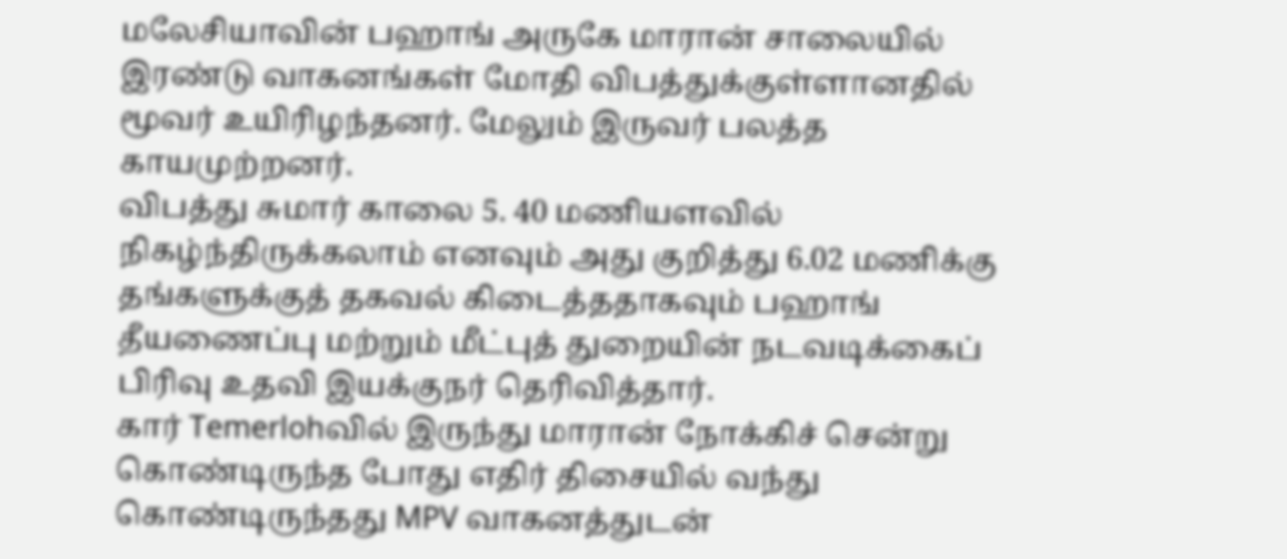மலேசியாவின் பஹாங் அருகே மாரான் சாலையில் இரண்டு வாகனங்கள் மோதி விபத்துக்குள்ளானதில் மூவர் உயிரிழந்தனர். மேலும் இருவர் பலத்த காயமுற்றனர்.
விபத்து சுமார் காலை 5. 40 மணியளவில் நிகழ்ந்திருக்கலாம் எனவும் அது குறித்து 6.02 மணிக்கு தங்களுக்குத் தகவல் கிடைத்ததாகவும் பஹாங் தீயணைப்பு மற்றும் மீட்புத் துறையின் நடவடிக்கைப் பிரிவு உதவி இயக்குநர் தெரிவித்தார்.
கார் Temerlohவில் இருந்து மாரான் நோக்கிச் சென்று கொண்டிருந்த போது எதிர் திசையில் வந்து கொண்டிருந்தது MPV வாகனத்துடன்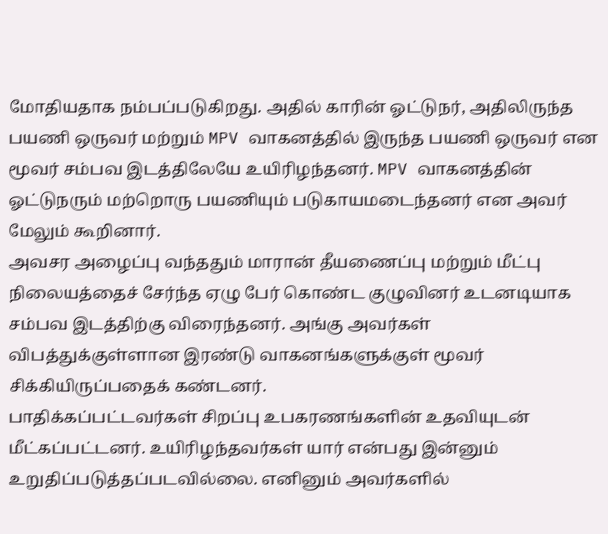மோதியதாக நம்பப்படுகிறது. அதில் காரின் ஓட்டுநர், அதிலிருந்த பயணி ஒருவர் மற்றும் MPV வாகனத்தில் இருந்த பயணி ஒருவர் என மூவர் சம்பவ இடத்திலேயே உயிரிழந்தனர். MPV வாகனத்தின் ஓட்டுநரும் மற்றொரு பயணியும் படுகாயமடைந்தனர் என அவர் மேலும் கூறினார்.
அவசர அழைப்பு வந்ததும் மாரான் தீயணைப்பு மற்றும் மீட்பு நிலையத்தைச் சேர்ந்த ஏழு பேர் கொண்ட குழுவினர் உடனடியாக சம்பவ இடத்திற்கு விரைந்தனர். அங்கு அவர்கள் விபத்துக்குள்ளான இரண்டு வாகனங்களுக்குள் மூவர் சிக்கியிருப்பதைக் கண்டனர்.
பாதிக்கப்பட்டவர்கள் சிறப்பு உபகரணங்களின் உதவியுடன் மீட்கப்பட்டனர். உயிரிழந்தவர்கள் யார் என்பது இன்னும் உறுதிப்படுத்தப்படவில்லை. எனினும் அவர்களில்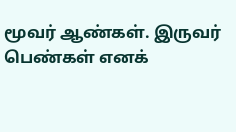மூவர் ஆண்கள். இருவர் பெண்கள் எனக்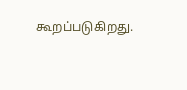கூறப்படுகிறது.